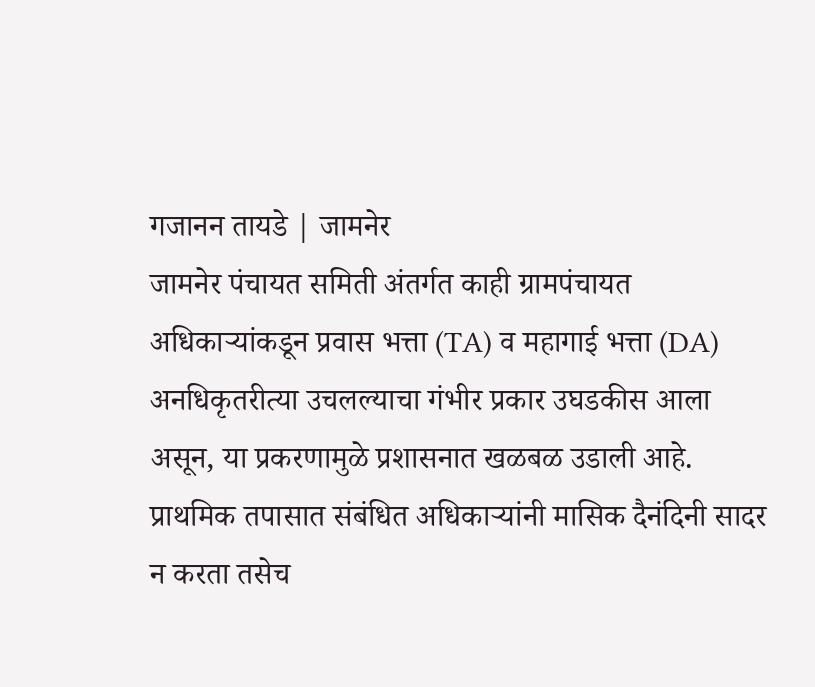गजानन तायडे | जामनेर
जामनेर पंचायत समिती अंतर्गत काही ग्रामपंचायत अधिकाऱ्यांकडून प्रवास भत्ता (TA) व महागाई भत्ता (DA) अनधिकृतरीत्या उचलल्याचा गंभीर प्रकार उघडकीस आला असून, या प्रकरणामुळे प्रशासनात खळबळ उडाली आहे. प्राथमिक तपासात संबंधित अधिकाऱ्यांनी मासिक दैनंदिनी सादर न करता तसेच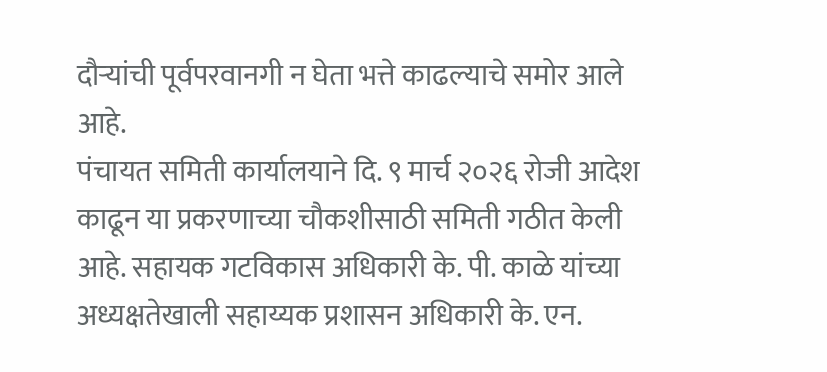दौऱ्यांची पूर्वपरवानगी न घेता भत्ते काढल्याचे समोर आले आहे.
पंचायत समिती कार्यालयाने दि. ९ मार्च २०२६ रोजी आदेश काढून या प्रकरणाच्या चौकशीसाठी समिती गठीत केली आहे. सहायक गटविकास अधिकारी के. पी. काळे यांच्या अध्यक्षतेखाली सहाय्यक प्रशासन अधिकारी के. एन.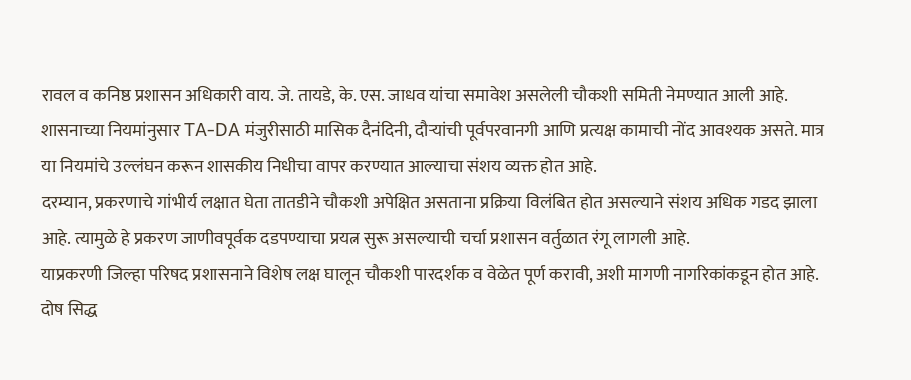रावल व कनिष्ठ प्रशासन अधिकारी वाय. जे. तायडे, के. एस. जाधव यांचा समावेश असलेली चौकशी समिती नेमण्यात आली आहे.
शासनाच्या नियमांनुसार TA-DA मंजुरीसाठी मासिक दैनंदिनी, दौऱ्यांची पूर्वपरवानगी आणि प्रत्यक्ष कामाची नोंद आवश्यक असते. मात्र या नियमांचे उल्लंघन करून शासकीय निधीचा वापर करण्यात आल्याचा संशय व्यक्त होत आहे.
दरम्यान, प्रकरणाचे गांभीर्य लक्षात घेता तातडीने चौकशी अपेक्षित असताना प्रक्रिया विलंबित होत असल्याने संशय अधिक गडद झाला आहे. त्यामुळे हे प्रकरण जाणीवपूर्वक दडपण्याचा प्रयत्न सुरू असल्याची चर्चा प्रशासन वर्तुळात रंगू लागली आहे.
याप्रकरणी जिल्हा परिषद प्रशासनाने विशेष लक्ष घालून चौकशी पारदर्शक व वेळेत पूर्ण करावी, अशी मागणी नागरिकांकडून होत आहे. दोष सिद्ध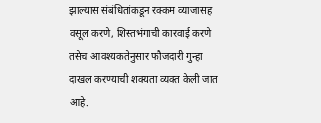झाल्यास संबंधितांकडून रक्कम व्याजासह वसूल करणे, शिस्तभंगाची कारवाई करणे तसेच आवश्यकतेनुसार फौजदारी गुन्हा दाखल करण्याची शक्यता व्यक्त केली जात आहे.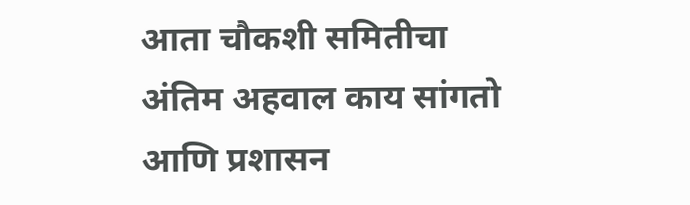आता चौकशी समितीचा अंतिम अहवाल काय सांगतो आणि प्रशासन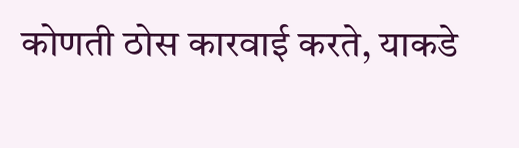कोणती ठोस कारवाई करते, याकडे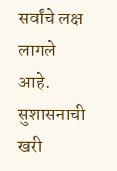सर्वांचे लक्ष लागले आहे. सुशासनाची खरी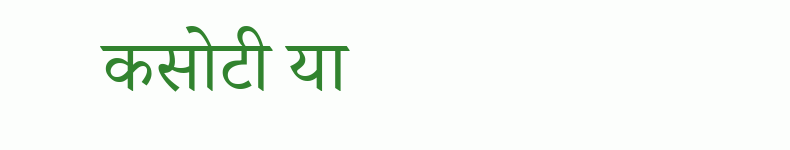कसोटी या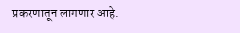प्रकरणातून लागणार आहे.